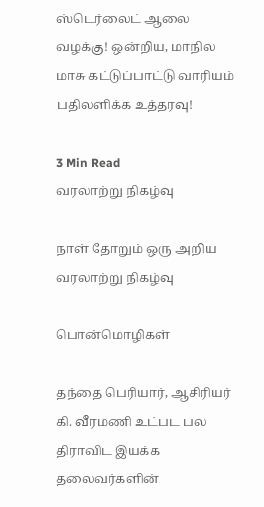ஸ்டெர்லைட் ஆலை வழக்கு! ஒன்றிய, மாநில மாசு கட்டுப்பாட்டு வாரியம் பதிலளிக்க உத்தரவு!

3 Min Read
வரலாற்று நிகழ்வு

நாள் தோறும் ஒரு அறிய வரலாற்று நிகழ்வு

பொன்மொழிகள்

தந்தை பெரியார், ஆசிரியர் கி. வீரமணி உட்பட பல திராவிட இயக்க தலைவர்களின்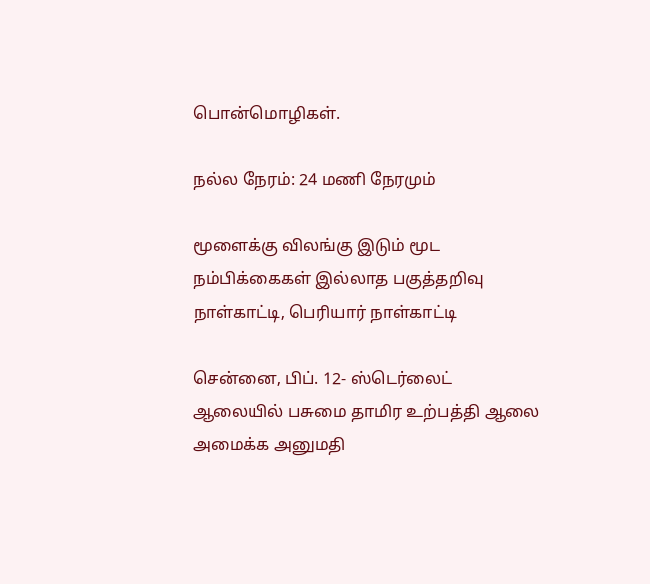பொன்மொழிகள்.

நல்ல நேரம்: 24 மணி நேரமும்

மூளைக்கு விலங்கு இடும் மூட நம்பிக்கைகள் இல்லாத பகுத்தறிவு நாள்காட்டி, பெரியார் நாள்காட்டி

சென்னை, பிப். 12- ஸ்டெர்லைட் ஆலையில் பசுமை தாமிர உற்பத்தி ஆலை அமைக்க அனுமதி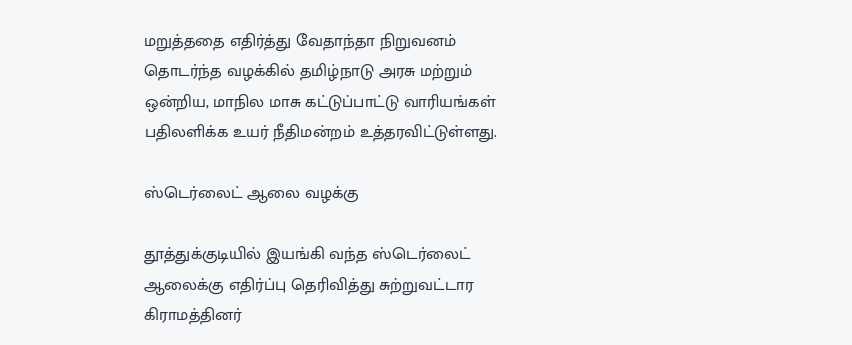மறுத்ததை எதிர்த்து வேதாந்தா நிறுவனம் தொடர்ந்த வழக்கில் தமிழ்நாடு அரசு மற்றும் ஒன்றிய, மாநில மாசு கட்டுப்பாட்டு வாரியங்கள் பதிலளிக்க உயர் நீதிமன்றம் உத்தரவிட்டுள்ளது.

ஸ்டெர்லைட் ஆலை வழக்கு

தூத்துக்குடியில் இயங்கி வந்த ஸ்டெர்லைட் ஆலைக்கு எதிர்ப்பு தெரிவித்து சுற்றுவட்டார கிராமத்தினர்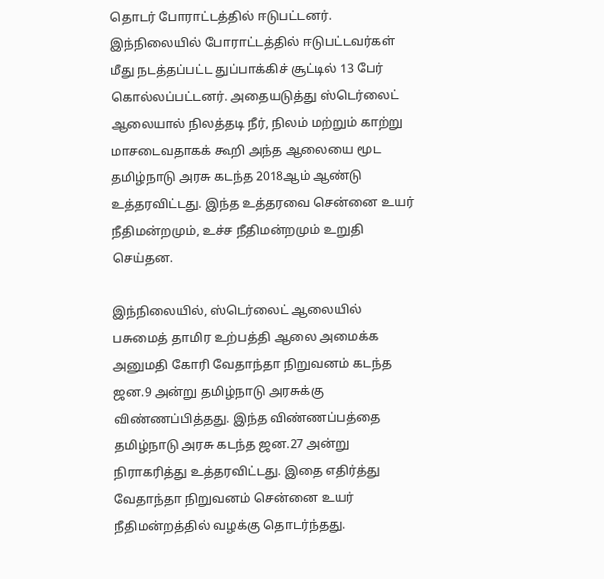தொடர் போராட்டத்தில் ஈடுபட்டனர். இந்நிலையில் போராட்டத்தில் ஈடுபட்டவர்கள் மீது நடத்தப்பட்ட துப்பாக்கிச் சூட்டில் 13 பேர் கொல்லப்பட்டனர். அதையடுத்து ஸ்டெர்லைட் ஆலையால் நிலத்தடி நீர், நிலம் மற்றும் காற்று மாசடைவதாகக் கூறி அந்த ஆலையை மூட தமிழ்நாடு அரசு கடந்த 2018ஆம் ஆண்டு உத்தரவிட்டது. இந்த உத்தரவை சென்னை உயர் நீதிமன்றமும், உச்ச நீதிமன்றமும் உறுதி செய்தன.

இந்நிலையில், ஸ்டெர்லைட் ஆலையில் பசுமைத் தாமிர உற்பத்தி ஆலை அமைக்க அனுமதி கோரி வேதாந்தா நிறுவனம் கடந்த ஜன.9 அன்று தமிழ்நாடு அரசுக்கு விண்ணப்பித்தது. இந்த விண்ணப்பத்தை தமிழ்நாடு அரசு கடந்த ஜன.27 அன்று நிராகரித்து உத்தரவிட்டது. இதை எதிர்த்து வேதாந்தா நிறுவனம் சென்னை உயர் நீதிமன்றத்தில் வழக்கு தொடர்ந்தது.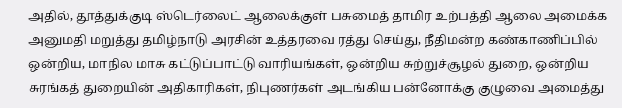அதில், தூத்துக்குடி ஸ்டெர்லைட் ஆலைக்குள் பசுமைத் தாமிர உற்பத்தி ஆலை அமைக்க அனுமதி மறுத்து தமிழ்நாடு அரசின் உத்தரவை ரத்து செய்து, நீதிமன்ற கண்காணிப்பில் ஒன்றிய, மாநில மாசு கட்டுப்பாட்டு வாரியங்கள், ஒன்றிய சுற்றுச்சூழல் துறை, ஒன்றிய சுரங்கத் துறையின் அதிகாரிகள், நிபுணர்கள் அடங்கிய பன்னோக்கு குழுவை அமைத்து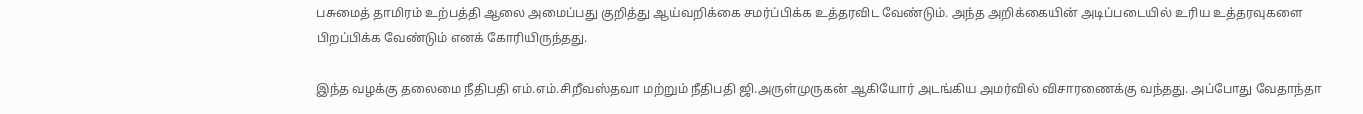பசுமைத் தாமிரம் உற்பத்தி ஆலை அமைப்பது குறித்து ஆய்வறிக்கை சமர்ப்பிக்க உத்தரவிட வேண்டும். அந்த அறிக்கையின் அடிப்படையில் உரிய உத்தரவுகளை பிறப்பிக்க வேண்டும் எனக் கோரியிருந்தது.

இந்த வழக்கு தலைமை நீதிபதி எம்.எம்.சிறீவஸ்தவா மற்றும் நீதிபதி ஜி.அருள்முருகன் ஆகியோர் அடங்கிய அமர்வில் விசாரணைக்கு வந்தது. அப்போது வேதாந்தா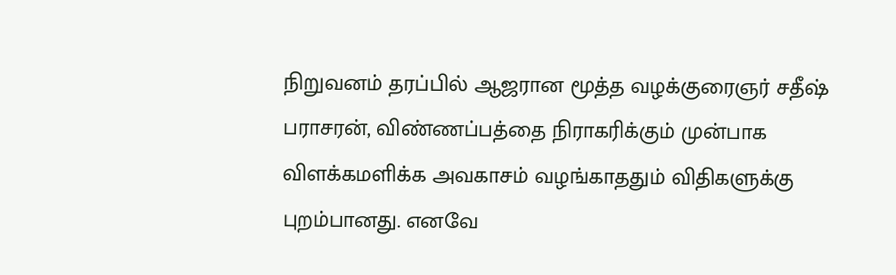நிறுவனம் தரப்பில் ஆஜரான மூத்த வழக்குரைஞர் சதீஷ் பராசரன், விண்ணப்பத்தை நிராகரிக்கும் முன்பாக விளக்கமளிக்க அவகாசம் வழங்காததும் விதிகளுக்கு புறம்பானது. எனவே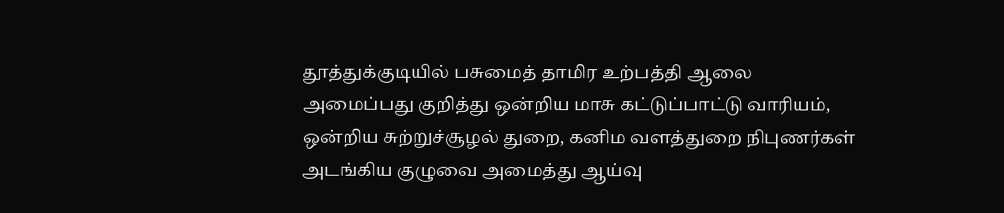தூத்துக்குடியில் பசுமைத் தாமிர உற்பத்தி ஆலை அமைப்பது குறித்து ஒன்றிய மாசு கட்டுப்பாட்டு வாரியம், ஒன்றிய சுற்றுச்சூழல் துறை, கனிம வளத்துறை நிபுணர்கள் அடங்கிய குழுவை அமைத்து ஆய்வு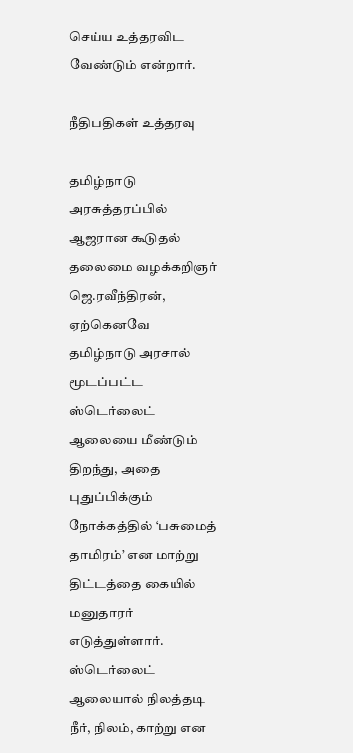செய்ய உத்தரவிட வேண்டும் என்றார்.

நீதிபதிகள் உத்தரவு

தமிழ்நாடு அரசுத்தரப்பில் ஆஜரான கூடுதல் தலைமை வழக்கறிஞர் ஜெ.ரவீந்திரன், ஏற்கெனவே தமிழ்நாடு அரசால் மூடப்பட்ட ஸ்டெர்லைட் ஆலையை மீண்டும் திறந்து, அதை புதுப்பிக்கும் நோக்கத்தில் ‘பசுமைத் தாமிரம்’ என மாற்று திட்டத்தை கையில் மனுதாரர் எடுத்துள்ளார். ஸ்டெர்லைட் ஆலையால் நிலத்தடி நீர், நிலம், காற்று என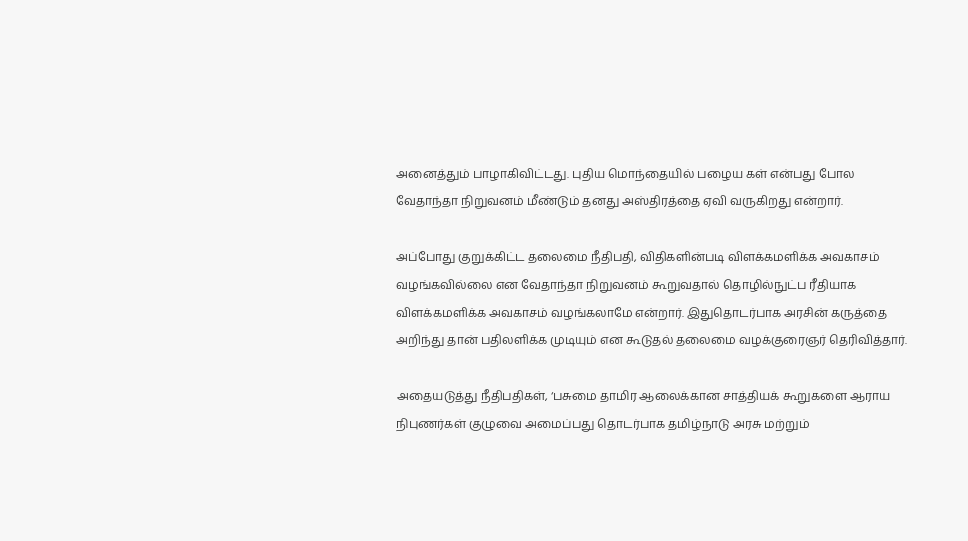அனைத்தும் பாழாகிவிட்டது. புதிய மொந்தையில் பழைய கள் என்பது போல வேதாந்தா நிறுவனம் மீண்டும் தனது அஸ்திரத்தை ஏவி வருகிறது என்றார்.

அப்போது குறுக்கிட்ட தலைமை நீதிபதி, விதிகளின்படி விளக்கமளிக்க அவகாசம் வழங்கவில்லை என வேதாந்தா நிறுவனம் கூறுவதால் தொழில்நுட்ப ரீதியாக விளக்கமளிக்க அவகாசம் வழங்கலாமே என்றார். இதுதொடர்பாக அரசின் கருத்தை அறிந்து தான் பதிலளிக்க முடியும் என கூடுதல் தலைமை வழக்குரைஞர் தெரிவித்தார்.

அதையடுத்து நீதிபதிகள், ‘பசுமை தாமிர ஆலைக்கான சாத்தியக் கூறுகளை ஆராய நிபுணர்கள் குழுவை அமைப்பது தொடர்பாக தமிழ்நாடு அரசு மற்றும்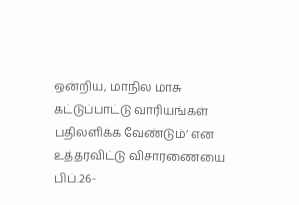ஒன்றிய, மாநில மாசு கட்டுப்பாட்டு வாரியங்கள் பதிலளிக்க வேண்டும்’ என உத்தரவிட்டு விசாரணையை பிப்.26-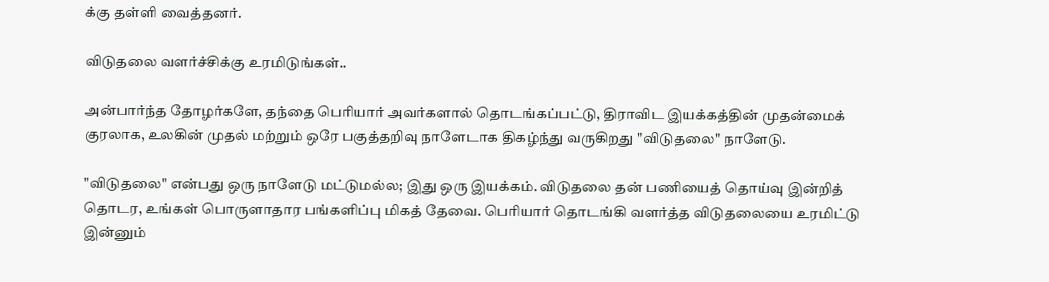க்கு தள்ளி வைத்தனர்.

விடுதலை வளர்ச்சிக்கு உரமிடுங்கள்..

அன்பார்ந்த தோழர்களே, தந்தை பெரியார் அவர்களால் தொடங்கப்பட்டு, திராவிட இயக்கத்தின் முதன்மைக் குரலாக, உலகின் முதல் மற்றும் ஒரே பகுத்தறிவு நாளேடாக திகழ்ந்து வருகிறது "விடுதலை" நாளேடு.

"விடுதலை" என்பது ஒரு நாளேடு மட்டுமல்ல; இது ஒரு இயக்கம். விடுதலை தன் பணியைத் தொய்வு இன்றித் தொடர, உங்கள் பொருளாதார பங்களிப்பு மிகத் தேவை. பெரியார் தொடங்கி வளர்த்த விடுதலையை உரமிட்டு இன்னும்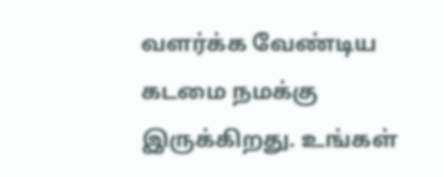வளர்க்க வேண்டிய கடமை நமக்கு இருக்கிறது. உங்கள்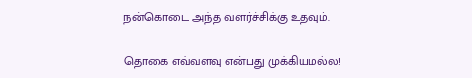நன்கொடை அந்த வளர்ச்சிக்கு உதவும்.

தொகை எவ்வளவு என்பது முக்கியமல்ல!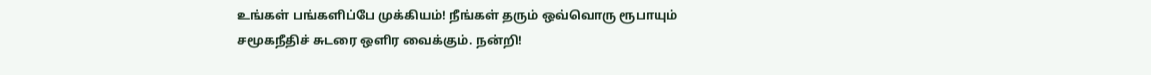உங்கள் பங்களிப்பே முக்கியம்! நீங்கள் தரும் ஒவ்வொரு ரூபாயும் சமூகநீதிச் சுடரை ஒளிர வைக்கும். நன்றி!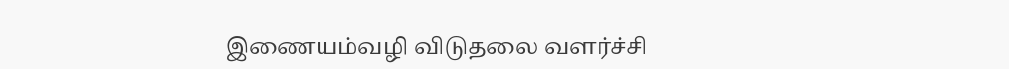இணையம்வழி விடுதலை வளர்ச்சி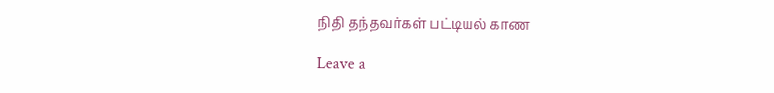நிதி தந்தவர்கள் பட்டியல் காண

Leave a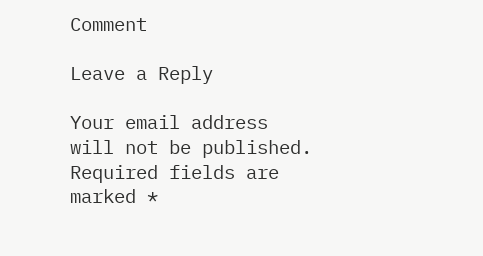Comment

Leave a Reply

Your email address will not be published. Required fields are marked *